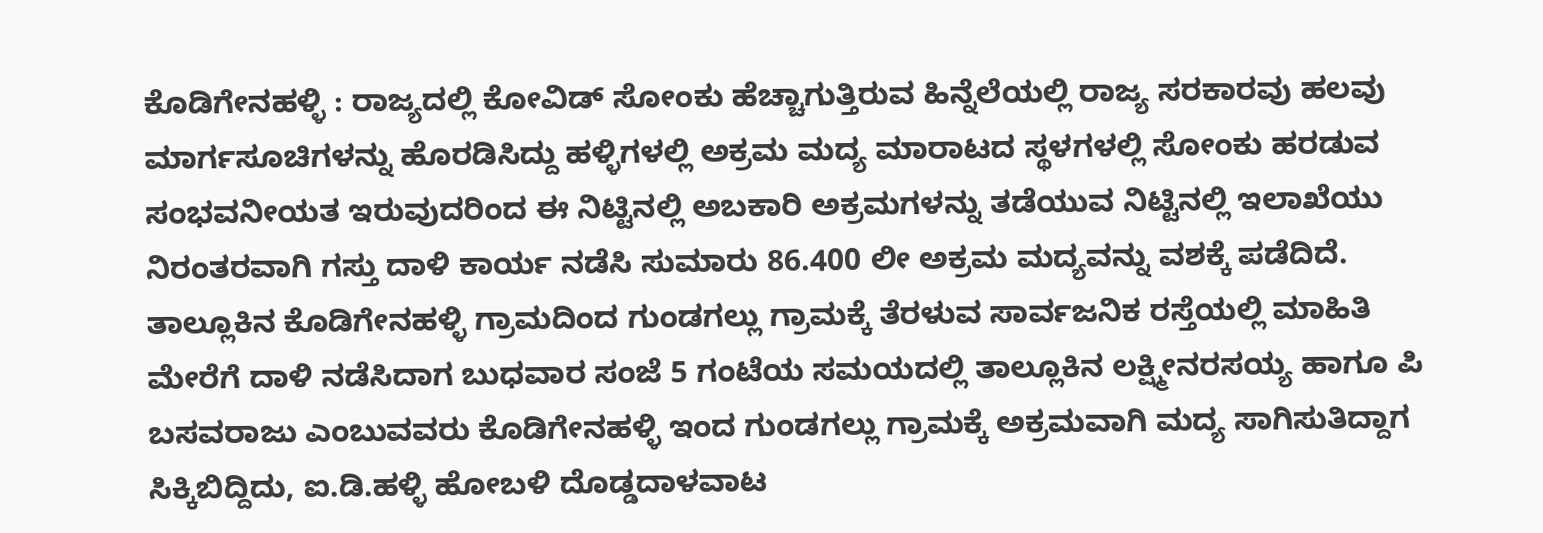ಕೊಡಿಗೇನಹಳ್ಳಿ : ರಾಜ್ಯದಲ್ಲಿ ಕೋವಿಡ್ ಸೋಂಕು ಹೆಚ್ಚಾಗುತ್ತಿರುವ ಹಿನ್ನೆಲೆಯಲ್ಲಿ ರಾಜ್ಯ ಸರಕಾರವು ಹಲವು ಮಾರ್ಗಸೂಚಿಗಳನ್ನು ಹೊರಡಿಸಿದ್ದು ಹಳ್ಳಿಗಳಲ್ಲಿ ಅಕ್ರಮ ಮದ್ಯ ಮಾರಾಟದ ಸ್ಥಳಗಳಲ್ಲಿ ಸೋಂಕು ಹರಡುವ ಸಂಭವನೀಯತ ಇರುವುದರಿಂದ ಈ ನಿಟ್ಟಿನಲ್ಲಿ ಅಬಕಾರಿ ಅಕ್ರಮಗಳನ್ನು ತಡೆಯುವ ನಿಟ್ಟಿನಲ್ಲಿ ಇಲಾಖೆಯು ನಿರಂತರವಾಗಿ ಗಸ್ತು ದಾಳಿ ಕಾರ್ಯ ನಡೆಸಿ ಸುಮಾರು 86.400 ಲೀ ಅಕ್ರಮ ಮದ್ಯವನ್ನು ವಶಕ್ಕೆ ಪಡೆದಿದೆ.
ತಾಲ್ಲೂಕಿನ ಕೊಡಿಗೇನಹಳ್ಳಿ ಗ್ರಾಮದಿಂದ ಗುಂಡಗಲ್ಲು ಗ್ರಾಮಕ್ಕೆ ತೆರಳುವ ಸಾರ್ವಜನಿಕ ರಸ್ತೆಯಲ್ಲಿ ಮಾಹಿತಿ ಮೇರೆಗೆ ದಾಳಿ ನಡೆಸಿದಾಗ ಬುಧವಾರ ಸಂಜೆ 5 ಗಂಟೆಯ ಸಮಯದಲ್ಲಿ ತಾಲ್ಲೂಕಿನ ಲಕ್ಷ್ಮೀನರಸಯ್ಯ ಹಾಗೂ ಪಿ ಬಸವರಾಜು ಎಂಬುವವರು ಕೊಡಿಗೇನಹಳ್ಳಿ ಇಂದ ಗುಂಡಗಲ್ಲು ಗ್ರಾಮಕ್ಕೆ ಅಕ್ರಮವಾಗಿ ಮದ್ಯ ಸಾಗಿಸುತಿದ್ದಾಗ ಸಿಕ್ಕಿಬಿದ್ದಿದು, ಐ.ಡಿ.ಹಳ್ಳಿ ಹೋಬಳಿ ದೊಡ್ಡದಾಳವಾಟ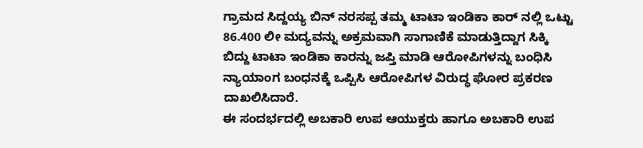ಗ್ರಾಮದ ಸಿದ್ದಯ್ಯ ಬಿನ್ ನರಸಪ್ಪ ತಮ್ಮ ಟಾಟಾ ಇಂಡಿಕಾ ಕಾರ್ ನಲ್ಲಿ ಒಟ್ಟು 86.400 ಲೀ ಮದ್ಯವನ್ನು ಅಕ್ರಮವಾಗಿ ಸಾಗಾಣಿಕೆ ಮಾಡುತ್ತಿದ್ದಾಗ ಸಿಕ್ಕಿ ಬಿದ್ದು ಟಾಟಾ ಇಂಡಿಕಾ ಕಾರನ್ನು ಜಪ್ತಿ ಮಾಡಿ ಆರೋಪಿಗಳನ್ನು ಬಂಧಿಸಿ ನ್ಯಾಯಾಂಗ ಬಂಧನಕ್ಕೆ ಒಪ್ಪಿಸಿ ಆರೋಪಿಗಳ ವಿರುದ್ಧ ಘೋರ ಪ್ರಕರಣ ದಾಖಲಿಸಿದಾರೆ.
ಈ ಸಂದರ್ಭದಲ್ಲಿ ಅಬಕಾರಿ ಉಪ ಆಯುಕ್ತರು ಹಾಗೂ ಅಬಕಾರಿ ಉಪ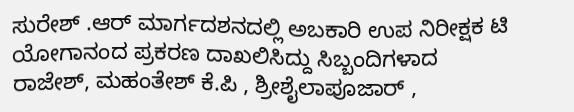ಸುರೇಶ್ .ಆರ್ ಮಾರ್ಗದಶನದಲ್ಲಿ ಅಬಕಾರಿ ಉಪ ನಿರೀಕ್ಷಕ ಟಿ ಯೋಗಾನಂದ ಪ್ರಕರಣ ದಾಖಲಿಸಿದ್ದು ಸಿಬ್ಬಂದಿಗಳಾದ ರಾಜೇಶ್, ಮಹಂತೇಶ್ ಕೆ.ಪಿ , ಶ್ರೀಶೈಲಾಪೂಜಾರ್ ,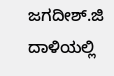ಜಗದೀಶ್.ಜಿ ದಾಳಿಯಲ್ಲಿ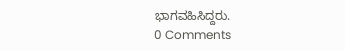ಭಾಗವಹಿಸಿದ್ದರು.
0 Comments